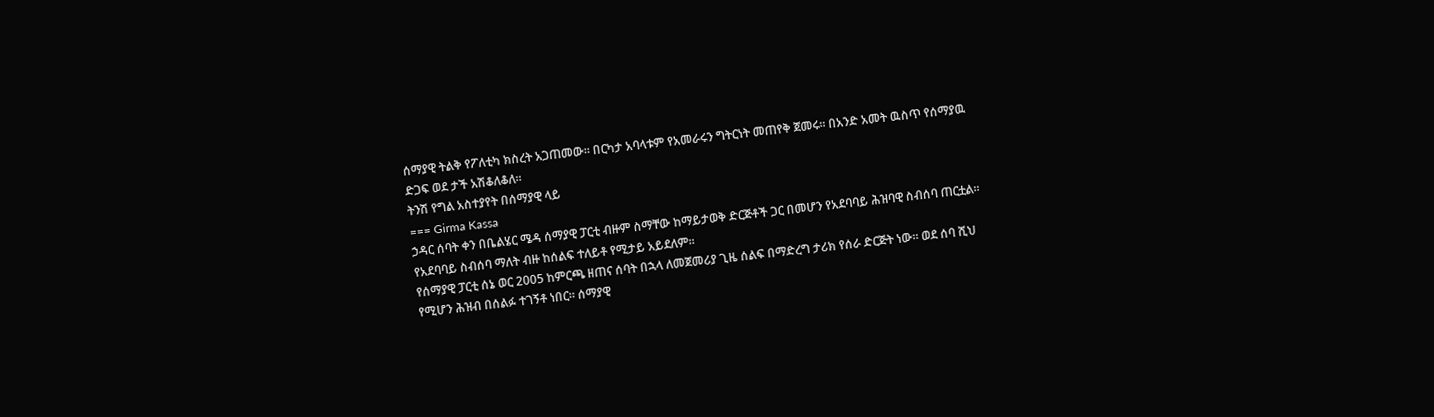ሰማያዊ ትልቅ የፖለቲካ ክስረት አጋጠመው። በርካታ አባላቱም የአመራሩን ግትርነት መጠየቅ ጀመሩ። በአንድ አመት ዉስጥ የሰማያዉ ድጋፍ ወደ ታች አሽቆለቆለ።
ትንሽ የግል አስተያየት በሰማያዊ ላይ
=== Girma Kassa
ኃዳር ሰባት ቀን በቤልሄር ሜዳ ሰማያዊ ፓርቲ ብዙም ስማቸው ከማይታወቅ ድርጅቶች ጋር በመሆን የአደባባይ ሕዝባዊ ስብሰባ ጠርቷል። የአደባባይ ስብሰባ ማለት ብዙ ከሰልፍ ተለይቶ የሚታይ አይደለም።
የሰማያዊ ፓርቲ ሰኔ ወር 2005 ከምርጫ ዘጠና ሰባት በኋላ ለመጀመሪያ ጊዜ ሰልፍ በማድረግ ታሪክ የሰራ ድርጅት ነው። ወደ ሰባ ሺህ የሚሆን ሕዝብ በሰልፉ ተገኝቶ ነበር። ሰማያዊ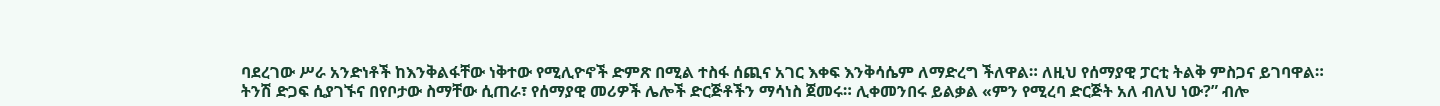ባደረገው ሥራ አንድነቶች ከእንቅልፋቸው ነቅተው የሚሊዮኖች ድምጽ በሚል ተስፋ ሰጪና አገር እቀፍ እንቅሳሴም ለማድረግ ችለዋል። ለዚህ የሰማያዊ ፓርቲ ትልቅ ምስጋና ይገባዋል።
ትንሽ ድጋፍ ሲያገኙና በየቦታው ስማቸው ሲጠራ፣ የሰማያዊ መሪዎች ሌሎች ድርጅቶችን ማሳነስ ጀመሩ። ሊቀመንበሩ ይልቃል «ምን የሚረባ ድርጅት አለ ብለህ ነው?” ብሎ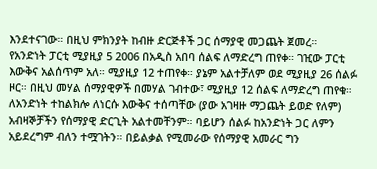እንደተናገው። በዚህ ምክንያት ከብዙ ድርጅቶች ጋር ሰማያዊ መጋጨት ጀመረ።
የአንድነት ፓርቲ ሚያዚያ 5 2006 በአዲስ አበባ ሰልፍ ለማድረግ ጠየቀ። ገዢው ፓርቲ እውቅና አልሰጥም አለ። ሚያዚያ 12 ተጠየቀ። ያኔም አልተቻለም ወደ ሚያዚያ 26 ሰልፉ ዞር። በዚህ መሃል ሰማያዊዎች በመሃል ገብተው፣ ሚያዚያ 12 ሰልፍ ለማድረግ ጠየቁ። ለአንድነት ተከልክሎ ለነርሱ እውቅና ተሰጣቸው (ያው አገዛዙ ማጋጨት ይወድ የለም) አብዛኞቻችን የሰማያዊ ድርጊት አልተመቸንም። ባይሆን ሰልፉ ከአንድነት ጋር ለምን አይደረግም ብለን ተሟገትን። በይልቃል የሚመራው የሰማያዊ አመራር ግን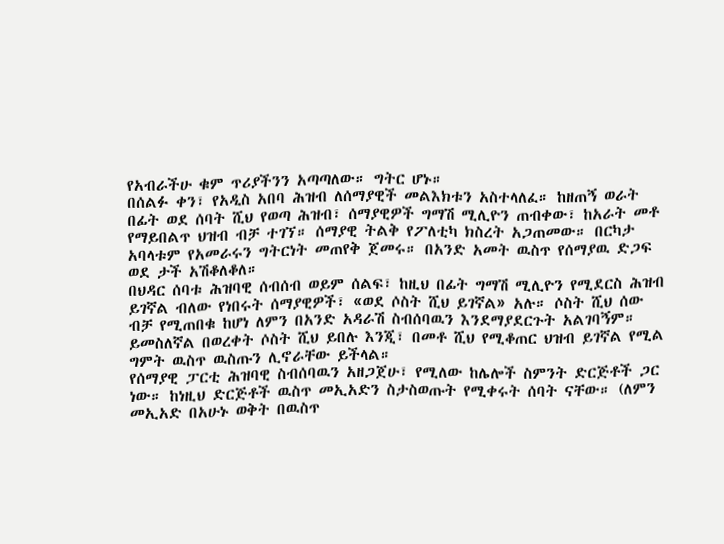የአብራችሁ ቁም ጥሪያችንን አጣጣለው። ግትር ሆኑ።
በሰልፉ ቀን፣ የአዲስ አበባ ሕዝብ ለሰማያዊች መልእክቱን አስተላለፈ። ከዘጠኝ ወራት በፊት ወደ ሰባት ሺህ የወጣ ሕዝብ፣ ሰማያዊዎች ግማሽ ሚሊዮን ጠብቀው፣ ከአራት መቶ የማይበልጥ ህዝብ ብቻ ተገኘ። ሰማያዊ ትልቅ የፖለቲካ ክስረት አጋጠመው። በርካታ አባላቱም የአመራሩን ግትርነት መጠየቅ ጀመሩ። በአንድ አመት ዉስጥ የሰማያዉ ድጋፍ ወደ ታች አሽቆለቆለ።
በህዳር ሰባቱ ሕዝባዊ ሰብሰብ ወይም ሰልፍ፣ ከዚህ በፊት ግማሽ ሚሊዮን የሚደርስ ሕዝብ ይገኛል ብለው የነበሩት ሰማያዊዎች፣ «ወደ ሶስት ሺህ ይገኛል» አሉ። ሶስት ሺህ ሰው ብቻ የሚጠበቁ ከሆነ ለምን በአንድ አዳራሽ ስብሰባዉን እንደማያደርጉት አልገባኝም። ይመስለኛል በወረቀት ሶስት ሺህ ይበሉ እንጂ፣ በመቶ ሺህ የሚቆጠር ህዝብ ይገኛል የሚል ግምት ዉስጥ ዉስጡን ሊኖራቸው ይችላል።
የሰማያዊ ፓርቲ ሕዝባዊ ስብሰባዉን አዘጋጀሁ፣ የሚለው ከሌሎች ስምንት ድርጅቶች ጋር ነው። ከነዚህ ድርጅቶች ዉስጥ መኢአድን ስታስወጡት የሚቀሩት ሰባት ናቸው። (ለምን መኢአድ በአሁኑ ወቅት በዉስጥ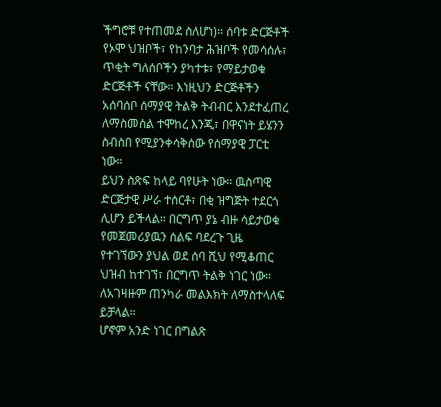ችግሮቹ የተጠመደ ስለሆነ)። ሰባቱ ድርጅቶች የኦሞ ህዝቦች፣ የከንባታ ሕዝቦች የመሳሰሉ፣ ጥቂት ግለሰቦችን ያካተቱ፣ የማይታወቁ ድርጅቶች ናቸው። እነዚህን ድርጅቶችን አሰባሰቦ ሰማያዊ ትልቅ ትብብር እንደተፈጠረ ለማስመሰል ተሞከረ እንጂ፣ በዋናነት ይሄንን ስብስበ የሚያንቀሳቅሰው የሰማያዊ ፓርቲ ነው።
ይህን ስጽፍ ከላይ ባየሁት ነው። ዉስጣዊ ድርጅታዊ ሥራ ተሰርቶ፣ በቂ ዝግጅት ተደርጎ ሊሆን ይችላል። በርግጥ ያኔ ብዙ ሳይታወቁ የመጀመሪያዉን ሰልፍ ባደረጉ ጊዜ የተገኘውን ያህል ወደ ሰባ ሺህ የሚቆጠር ህዝብ ከተገኘ፣ በርግጥ ትልቅ ነገር ነው። ለአገዛዙም ጠንካራ መልእክት ለማስተላለፍ ይቻላል።
ሆኖም አንድ ነገር በግልጽ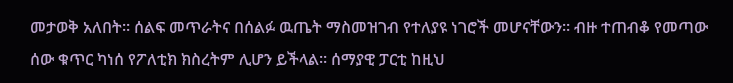መታወቅ አለበት። ሰልፍ መጥራትና በሰልፉ ዉጤት ማስመዝገብ የተለያዩ ነገሮች መሆናቸውን። ብዙ ተጠብቆ የመጣው ሰው ቁጥር ካነሰ የፖለቲክ ክስረትም ሊሆን ይችላል። ሰማያዊ ፓርቲ ከዚህ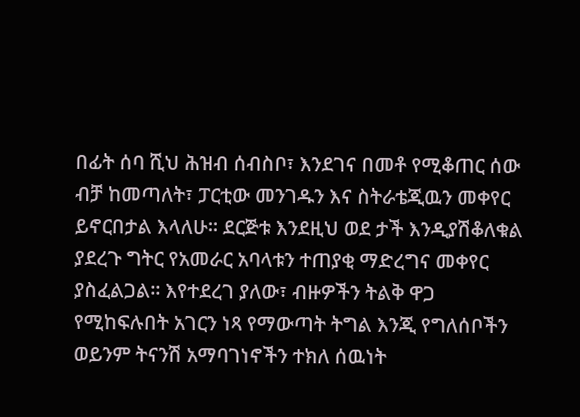በፊት ሰባ ሺህ ሕዝብ ሰብስቦ፣ እንደገና በመቶ የሚቆጠር ሰው ብቻ ከመጣለት፣ ፓርቲው መንገዱን እና ስትራቴጂዉን መቀየር ይኖርበታል እላለሁ። ደርጅቱ እንደዚህ ወደ ታች እንዲያሽቆለቁል ያደረጉ ግትር የአመራር አባላቱን ተጠያቂ ማድረግና መቀየር ያስፈልጋል። እየተደረገ ያለው፣ ብዙዎችን ትልቅ ዋጋ የሚከፍሉበት አገርን ነጻ የማውጣት ትግል እንጂ የግለሰቦችን ወይንም ትናንሽ አማባገነኖችን ተክለ ሰዉነት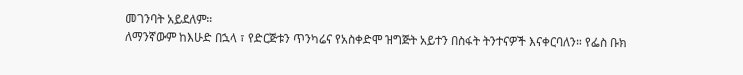መገንባት አይደለም።
ለማንኛውም ከእሁድ በኋላ ፣ የድርጅቱን ጥንካሬና የአስቀድሞ ዝግጅት አይተን በስፋት ትንተናዎች እናቀርባለን። የፌስ ቡክ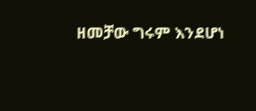ዘመቻው ግሩም እንደሆነ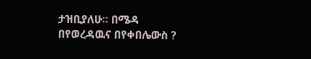ታዝቢያለሁ። በሜዳ በየወረዳዉና በየቀበሌውስ ?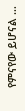የምናየው ይሆናል …